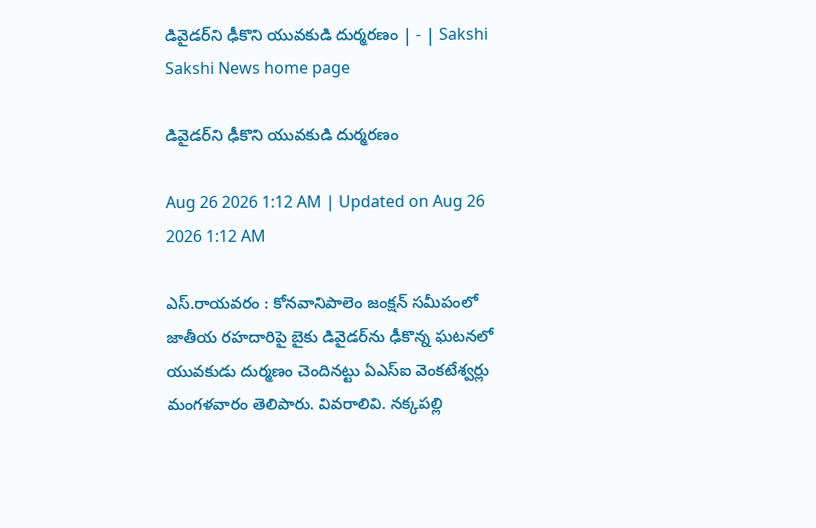డివైడర్‌ని ఢీకొని యువకుడి దుర్మరణం | - | Sakshi
Sakshi News home page

డివైడర్‌ని ఢీకొని యువకుడి దుర్మరణం

Aug 26 2026 1:12 AM | Updated on Aug 26 2026 1:12 AM

ఎస్‌.రాయవరం : కోనవానిపాలెం జంక్షన్‌ సమీపంలో జాతీయ రహదారిపై బైకు డివైడర్‌ను ఢీకొన్న ఘటనలో యువకుడు దుర్మణం చెందినట్టు ఏఎస్‌ఐ వెంకటేశ్వర్లు మంగళవారం తెలిపారు. వివరాలివి. నక్కపల్లి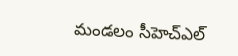మండలం సీహెచ్‌ఎల్‌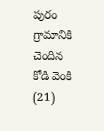పురం గ్రామానికి చెందిన కోడి వెంకి (21)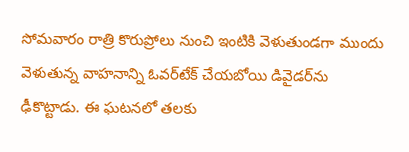సోమవారం రాత్రి కొరుప్రోలు నుంచి ఇంటికి వెళుతుండగా ముందు వెళుతున్న వాహనాన్ని ఓవర్‌టేక్‌ చేయబోయి డివైడర్‌ను ఢీకొట్టాడు. ఈ ఘటనలో తలకు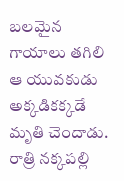బలమైన గాయాలు తగిలి ఆ యువకుడు అక్కడికక్కడే మృతి చెందాడు. రాత్రి నక్కపల్లి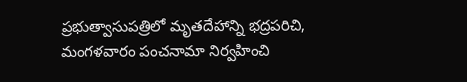ప్రభుత్వాసుపత్రిలో మృతదేహాన్ని భద్రపరిచి, మంగళవారం పంచనామా నిర్వహించి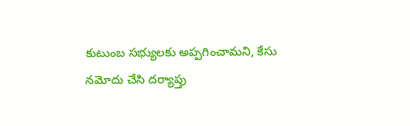కుటుంబ సభ్యులకు అప్పగించామని, కేసు నమోదు చేసి దర్యాప్తు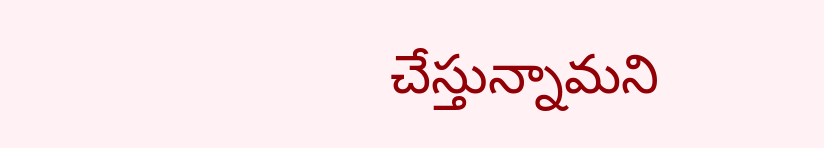చేస్తున్నామని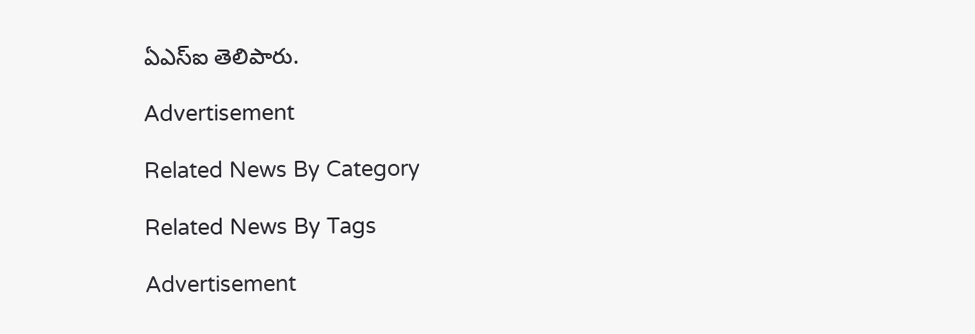ఏఎస్‌ఐ తెలిపారు.

Advertisement

Related News By Category

Related News By Tags

Advertisement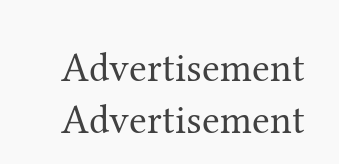Advertisement
Advertisement